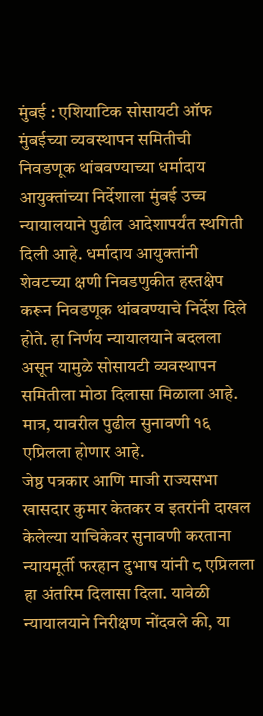मुंबई : एशियाटिक सोसायटी ऑफ मुंबईच्या व्यवस्थापन समितीची निवडणूक थांबवण्याच्या धर्मादाय आयुक्तांच्या निर्देशाला मुंबई उच्च न्यायालयाने पुढील आदेशापर्यंत स्थगिती दिली आहे. धर्मादाय आयुक्तांनी शेवटच्या क्षणी निवडणुकीत हस्तक्षेप करून निवडणूक थांबवण्याचे निर्देश दिले होते. हा निर्णय न्यायालयाने बदलला असून यामुळे सोसायटी व्यवस्थापन समितीला मोठा दिलासा मिळाला आहे. मात्र, यावरील पुढील सुनावणी १६ एप्रिलला होणार आहे.
जेष्ठ पत्रकार आणि माजी राज्यसभा खासदार कुमार केतकर व इतरांनी दाखल केलेल्या याचिकेवर सुनावणी करताना न्यायमूर्ती फरहान दुभाष यांनी ८ एप्रिलला हा अंतरिम दिलासा दिला. यावेळी न्यायालयाने निरीक्षण नोंदवले की, या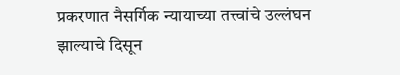प्रकरणात नैसर्गिक न्यायाच्या तत्त्वांचे उल्लंघन झाल्याचे दिसून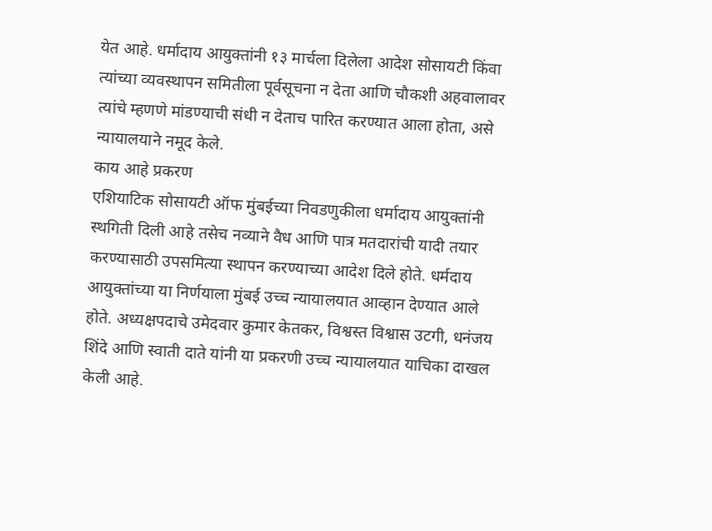येत आहे. धर्मादाय आयुक्तांनी १३ मार्चला दिलेला आदेश सोसायटी किंवा त्यांच्या व्यवस्थापन समितीला पूर्वसूचना न देता आणि चौकशी अहवालावर त्यांचे म्हणणे मांडण्याची संधी न देताच पारित करण्यात आला होता, असे न्यायालयाने नमूद केले.
काय आहे प्रकरण
एशियाटिक सोसायटी ऑफ मुंबईच्या निवडणुकीला धर्मादाय आयुक्तांनी स्थगिती दिली आहे तसेच नव्याने वैध आणि पात्र मतदारांची यादी तयार करण्यासाठी उपसमित्या स्थापन करण्याच्या आदेश दिले होते. धर्मदाय आयुक्तांच्या या निर्णयाला मुंबई उच्च न्यायालयात आव्हान देण्यात आले होते. अध्यक्षपदाचे उमेदवार कुमार केतकर, विश्वस्त विश्वास उटगी, धनंजय शिंदे आणि स्वाती दाते यांनी या प्रकरणी उच्च न्यायालयात याचिका दाखल केली आहे.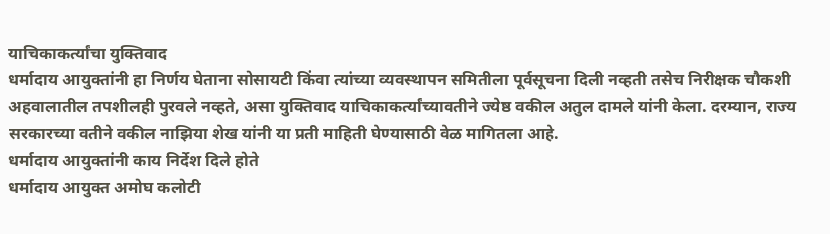याचिकाकर्त्यांचा युक्तिवाद
धर्मादाय आयुक्तांनी हा निर्णय घेताना सोसायटी किंवा त्यांच्या व्यवस्थापन समितीला पूर्वसूचना दिली नव्हती तसेच निरीक्षक चौकशी अहवालातील तपशीलही पुरवले नव्हते, असा युक्तिवाद याचिकाकर्त्यांच्यावतीने ज्येष्ठ वकील अतुल दामले यांनी केला. दरम्यान, राज्य सरकारच्या वतीने वकील नाझिया शेख यांनी या प्रती माहिती घेण्यासाठी वेळ मागितला आहे.
धर्मादाय आयुक्तांनी काय निर्देश दिले होते
धर्मादाय आयुक्त अमोघ कलोटी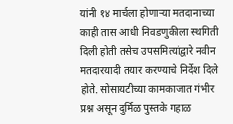यांनी १४ मार्चला होणाऱ्या मतदानाच्या काही तास आधी निवडणुकीला स्थगिती दिली होती तसेच उपसमित्यांद्वारे नवीन मतदारयादी तयार करण्याचे निर्देश दिले होते. सोसायटीच्या कामकाजात गंभीर प्रश्न असून दुर्मिळ पुस्तके गहाळ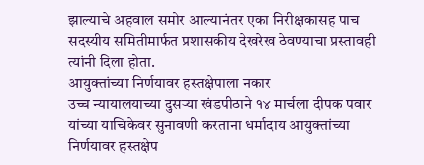झाल्याचे अहवाल समोर आल्यानंतर एका निरीक्षकासह पाच सदस्यीय समितीमार्फत प्रशासकीय देखरेख ठेवण्याचा प्रस्तावही त्यांनी दिला होता.
आयुक्तांच्या निर्णयावर हस्तक्षेपाला नकार
उच्च न्यायालयाच्या दुसऱ्या खंडपीठाने १४ मार्चला दीपक पवार यांच्या याचिकेवर सुनावणी करताना धर्मादाय आयुक्तांच्या निर्णयावर हस्तक्षेप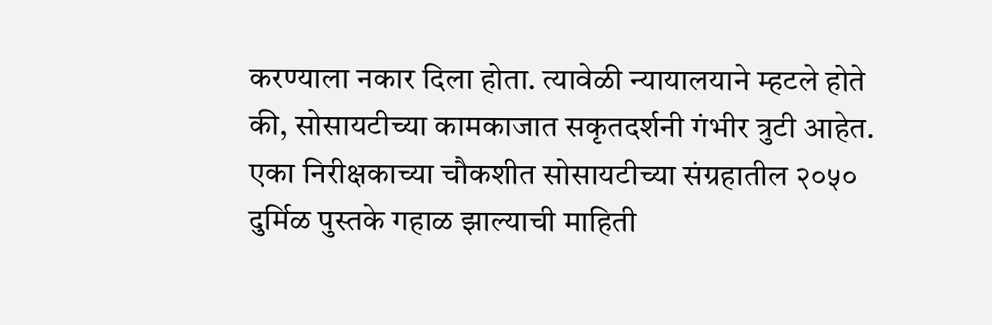करण्याला नकार दिला होता. त्यावेळी न्यायालयाने म्हटले होते की, सोसायटीच्या कामकाजात सकृतदर्शनी गंभीर त्रुटी आहेत. एका निरीक्षकाच्या चौकशीत सोसायटीच्या संग्रहातील २०५० दुर्मिळ पुस्तके गहाळ झाल्याची माहिती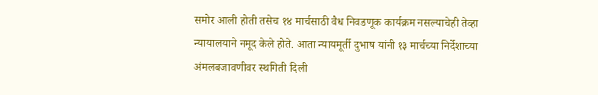समोर आली होती तसेच १४ मार्चसाठी वैध निवडणूक कार्यक्रम नसल्याचेही तेव्हा न्यायालयाने नमूद केले होते. आता न्यायमूर्ती दुभाष यांनी १३ मार्चच्या निर्देशाच्या अंमलबजावणीवर स्थगिती दिली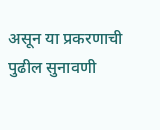असून या प्रकरणाची पुढील सुनावणी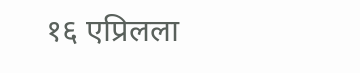१६ एप्रिलला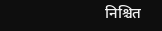निश्चित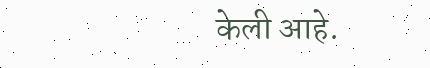केली आहे.